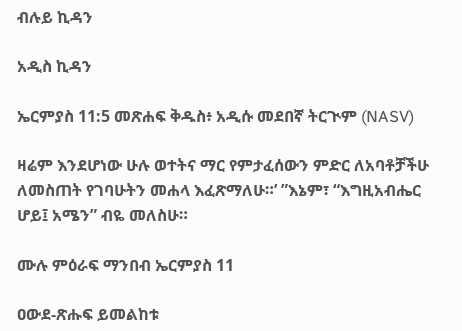ብሉይ ኪዳን

አዲስ ኪዳን

ኤርምያስ 11:5 መጽሐፍ ቅዱስ፥ አዲሱ መደበኛ ትርጒም (NASV)

ዛሬም እንደሆነው ሁሉ ወተትና ማር የምታፈሰውን ምድር ለአባቶቻችሁ ለመስጠት የገባሁትን መሐላ እፈጽማለሁ።’ ”እኔም፣ “እግዚአብሔር ሆይ፤ አሜን” ብዬ መለስሁ።

ሙሉ ምዕራፍ ማንበብ ኤርምያስ 11

ዐውደ-ጽሑፍ ይመልከቱ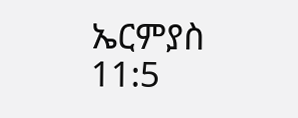ኤርምያስ 11:5